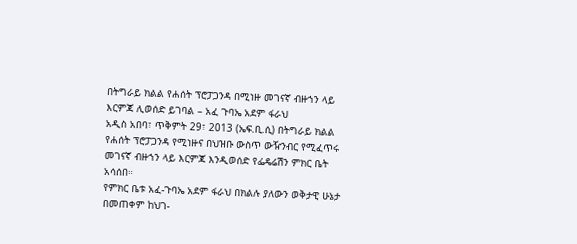በትግራይ ክልል የሐሰት ፕሮፓጋንዳ በሚነዙ መገናኛ ብዙኀን ላይ እርምጃ ሊወሰድ ይገባል – አፈ ጉባኤ አደም ፋራህ
አዲስ አበባ፣ ጥቅምት 29፣ 2013 (ኤፍ.ቢ.ሲ) በትግራይ ክልል የሐሰት ፕሮፓጋንዳ የሚነዙና በህዝቡ ውስጥ ውዥንብር የሚፈጥሩ መገናኛ ብዙኀን ላይ እርምጃ እንዲወሰድ የፌዴሬሽን ምክር ቤት አሳሰበ።
የምክር ቤቱ አፈ-ጉባኤ አደም ፋራህ በክልሉ ያለውን ወቅታዊ ሁኔታ በመጠቀም ከህገ-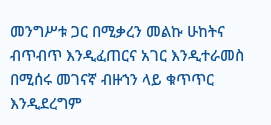መንግሥቱ ጋር በሚቃረን መልኩ ሁከትና ብጥብጥ እንዲፈጠርና አገር እንዲተራመስ በሚሰሩ መገናኛ ብዙኀን ላይ ቁጥጥር እንዲደረግም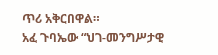ጥሪ አቅርበዋል።
አፈ ጉባኤው “ህገ-መንግሥታዊ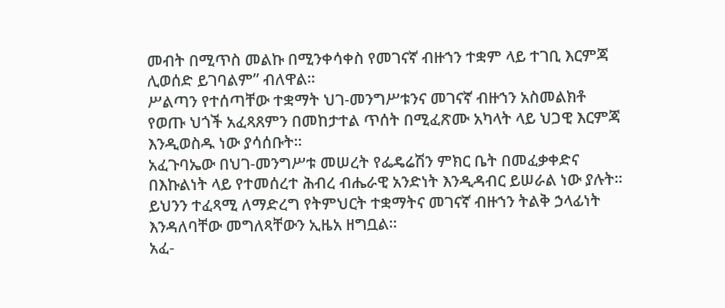መብት በሚጥስ መልኩ በሚንቀሳቀስ የመገናኛ ብዙኀን ተቋም ላይ ተገቢ እርምጃ ሊወሰድ ይገባልም” ብለዋል።
ሥልጣን የተሰጣቸው ተቋማት ህገ-መንግሥቱንና መገናኛ ብዙኀን አስመልክቶ የወጡ ህጎች አፈጻጸምን በመከታተል ጥሰት በሚፈጽሙ አካላት ላይ ህጋዊ እርምጃ እንዲወስዱ ነው ያሳሰቡት።
አፈጉባኤው በህገ-መንግሥቱ መሠረት የፌዴሬሽን ምክር ቤት በመፈቃቀድና በእኩልነት ላይ የተመሰረተ ሕብረ ብሔራዊ አንድነት እንዲዳብር ይሠራል ነው ያሉት።
ይህንን ተፈጻሚ ለማድረግ የትምህርት ተቋማትና መገናኛ ብዙኀን ትልቅ ኃላፊነት እንዳለባቸው መግለጻቸውን ኢዜአ ዘግቧል።
አፈ-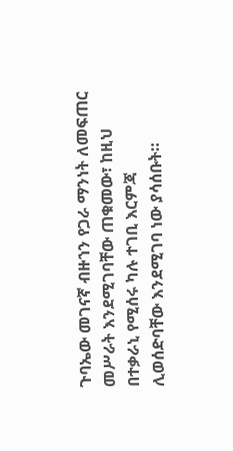ጉባኤው መገናኛ ብዙኀን የጋራ ማንነት ለመፍጠር መሥራት እንደሚገባቸው ጠቁመው፣ ከዚህ በተቃራኒ የሚሰሩ ካሉ ተገቢ እርምጃ ሊወሰድባቸው እንደሚገባ ነው ያሳሰቡት።